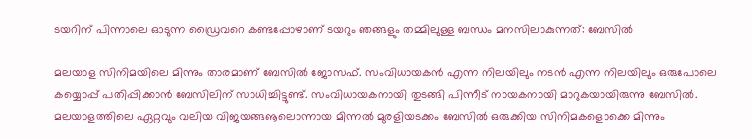ടയറിന് പിന്നാലെ ഓടുന്ന ഡ്രൈവറെ കണ്ടപ്പോഴാണ് ടയറും ഞങ്ങളും തമ്മിലുള്ള ബന്ധം മനസിലാകുന്നത്: ബേസില്‍

മലയാള സിനിമയിലെ മിന്നും താരമാണ് ബേസില്‍ ജോസഫ്. സംവിധായകന്‍ എന്ന നിലയിലും നടന്‍ എന്ന നിലയിലും ഒരുപോലെ കയ്യൊപ്പ് പതിപ്പിക്കാന്‍ ബേസിലിന് സാധിച്ചിട്ടുണ്ട്. സംവിധായകനായി തുടങ്ങി പിന്നീട് നായകനായി മാറുകയായിരുന്നു ബേസില്‍. മലയാളത്തിലെ ഏറ്റവും വലിയ വിജയങ്ങൡലൊന്നായ മിന്നല്‍ മുരളിയടക്കം ബേസില്‍ ഒരുക്കിയ സിനിമകളൊക്കെ മിന്നും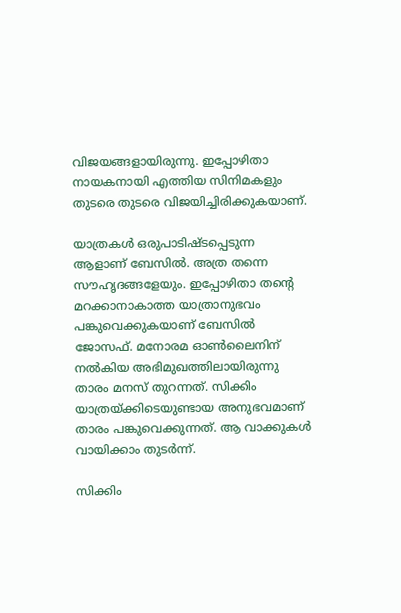വിജയങ്ങളായിരുന്നു. ഇപ്പോഴിതാ നായകനായി എത്തിയ സിനിമകളും തുടരെ തുടരെ വിജയിച്ചിരിക്കുകയാണ്.

യാത്രകള്‍ ഒരുപാടിഷ്ടപ്പെടുന്ന ആളാണ് ബേസില്‍. അത്ര തന്നെ സൗഹൃദങ്ങളേയും. ഇപ്പോഴിതാ തന്റെ മറക്കാനാകാത്ത യാത്രാനുഭവം പങ്കുവെക്കുകയാണ് ബേസില്‍ ജോസഫ്. മനോരമ ഓണ്‍ലൈനിന് നല്‍കിയ അഭിമുഖത്തിലായിരുന്നു താരം മനസ് തുറന്നത്. സിക്കിം യാത്രയ്ക്കിടെയുണ്ടായ അനുഭവമാണ് താരം പങ്കുവെക്കുന്നത്. ആ വാക്കുകള്‍ വായിക്കാം തുടര്‍ന്ന്.

സിക്കിം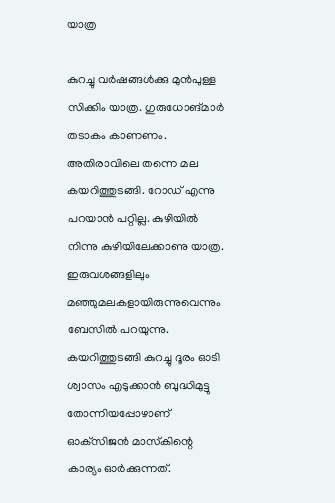യാത്ര

കുറച്ചു വര്‍ഷങ്ങള്‍ക്കു മുന്‍പുള്ള സിക്കിം യാത്ര. ഗുരുധോങ്മാര്‍ തടാകം കാണണം. അതിരാവിലെ തന്നെ മല കയറിത്തുടങ്ങി. റോഡ് എന്നു പറയാന്‍ പറ്റില്ല. കുഴിയില്‍ നിന്നു കുഴിയിലേക്കാണു യാത്ര. ഇരുവശങ്ങളിലും മഞ്ഞുമലകളായിരുന്നുവെന്നും ബേസില്‍ പറയുന്നു. കയറിത്തുടങ്ങി കുറച്ചു ദൂരം ഓടി ശ്വാസം എടുക്കാന്‍ ബുദ്ധിമുട്ടു തോന്നിയപ്പോഴാണ് ഓക്‌സിജന്‍ മാസ്‌കിന്റെ കാര്യം ഓര്‍ക്കുന്നത്.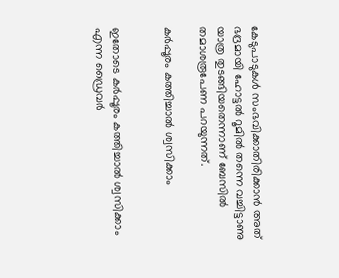കേടുപാടുകള്‍ സംഭവിക്കാതിരിക്കാന്‍ അത് ഭദ്രമായി ഹോട്ടല്‍ റൂമില്‍ തന്നെ വച്ചിട്ടാണു യാത്ര തുടങ്ങിയതെന്നാണ് ബേസില്‍ തമാശരൂപേണ പറയുന്നത്.

കര്‍പ്പൂരം കത്തിച്ചാല്‍ ശ്വസിക്കാം


ഇതോടെ കര്‍പ്പൂരം കത്തിച്ചാല്‍ ശ്വസിക്കാം എന്ന ഡ്രൈവര്‍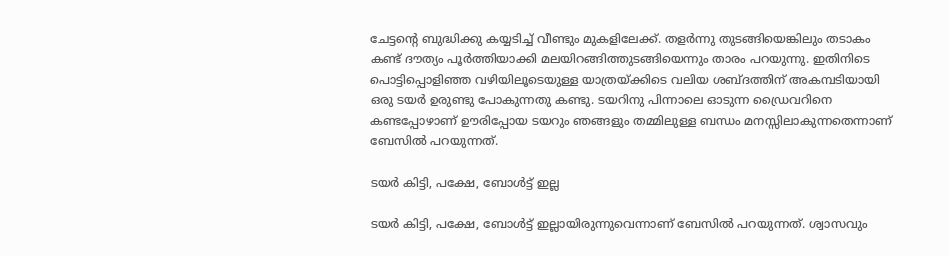ചേട്ടന്റെ ബുദ്ധിക്കു കയ്യടിച്ച് വീണ്ടും മുകളിലേക്ക്. തളര്‍ന്നു തുടങ്ങിയെങ്കിലും തടാകം കണ്ട് ദൗത്യം പൂര്‍ത്തിയാക്കി മലയിറങ്ങിത്തുടങ്ങിയെന്നും താരം പറയുന്നു. ഇതിനിടെ പൊട്ടിപ്പൊളിഞ്ഞ വഴിയിലൂടെയുള്ള യാത്രയ്ക്കിടെ വലിയ ശബ്ദത്തിന് അകമ്പടിയായി ഒരു ടയര്‍ ഉരുണ്ടു പോകുന്നതു കണ്ടു. ടയറിനു പിന്നാലെ ഓടുന്ന ഡ്രൈവറിനെ കണ്ടപ്പോഴാണ് ഊരിപ്പോയ ടയറും ഞങ്ങളും തമ്മിലുള്ള ബന്ധം മനസ്സിലാകുന്നതെന്നാണ് ബേസില്‍ പറയുന്നത്.

ടയര്‍ കിട്ടി, പക്ഷേ, ബോള്‍ട്ട് ഇല്ല

ടയര്‍ കിട്ടി, പക്ഷേ, ബോള്‍ട്ട് ഇല്ലായിരുന്നുവെന്നാണ് ബേസില്‍ പറയുന്നത്. ശ്വാസവും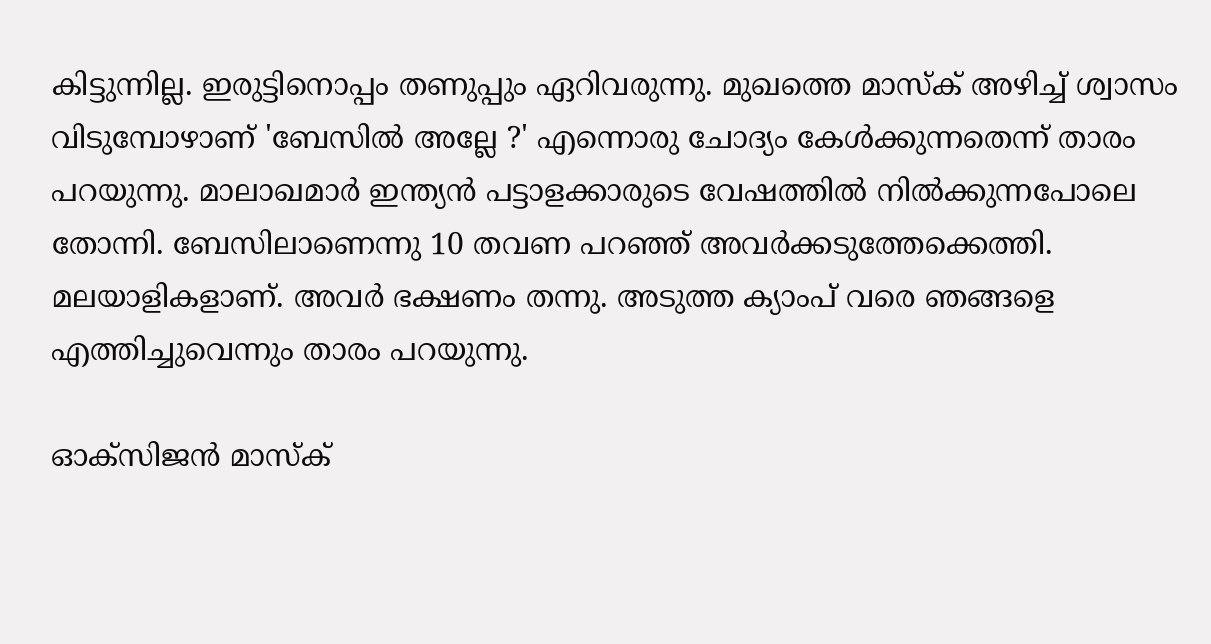കിട്ടുന്നില്ല. ഇരുട്ടിനൊപ്പം തണുപ്പും ഏറിവരുന്നു. മുഖത്തെ മാസ്‌ക് അഴിച്ച് ശ്വാസം വിടുമ്പോഴാണ് 'ബേസില്‍ അല്ലേ ?' എന്നൊരു ചോദ്യം കേള്‍ക്കുന്നതെന്ന് താരം പറയുന്നു. മാലാഖമാര്‍ ഇന്ത്യന്‍ പട്ടാളക്കാരുടെ വേഷത്തില്‍ നില്‍ക്കുന്നപോലെ തോന്നി. ബേസിലാണെന്നു 10 തവണ പറഞ്ഞ് അവര്‍ക്കടുത്തേക്കെത്തി. മലയാളികളാണ്. അവര്‍ ഭക്ഷണം തന്നു. അടുത്ത ക്യാംപ് വരെ ഞങ്ങളെ എത്തിച്ചുവെന്നും താരം പറയുന്നു.

ഓക്‌സിജന്‍ മാസ്‌ക്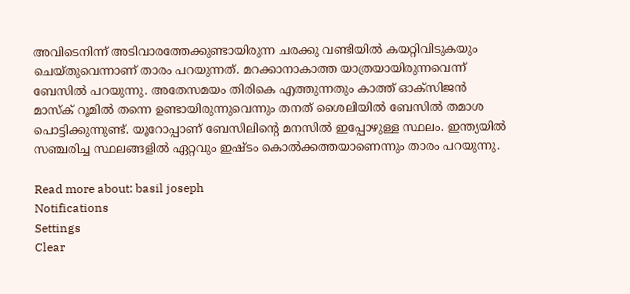അവിടെനിന്ന് അടിവാരത്തേക്കുണ്ടായിരുന്ന ചരക്കു വണ്ടിയില്‍ കയറ്റിവിടുകയും ചെയ്തുവെന്നാണ് താരം പറയുന്നത്. മറക്കാനാകാത്ത യാത്രയായിരുന്നവെന്ന് ബേസില്‍ പറയുന്നു. അതേസമയം തിരികെ എത്തുന്നതും കാത്ത് ഓക്‌സിജന്‍ മാസ്‌ക് റൂമില്‍ തന്നെ ഉണ്ടായിരുന്നുവെന്നും തനത് ശൈലിയില്‍ ബേസില്‍ തമാശ പൊട്ടിക്കുന്നുണ്ട്. യൂറോപ്പാണ് ബേസിലിന്റെ മനസില്‍ ഇപ്പോഴുള്ള സ്ഥലം. ഇന്ത്യയില്‍ സഞ്ചരിച്ച സ്ഥലങ്ങളില്‍ ഏറ്റവും ഇഷ്ടം കൊല്‍ക്കത്തയാണെന്നും താരം പറയുന്നു.

Read more about: basil joseph
Notifications
Settings
Clear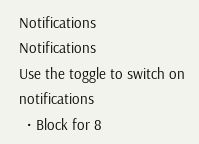Notifications
Notifications
Use the toggle to switch on notifications
  • Block for 8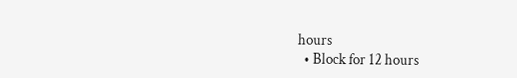hours
  • Block for 12 hours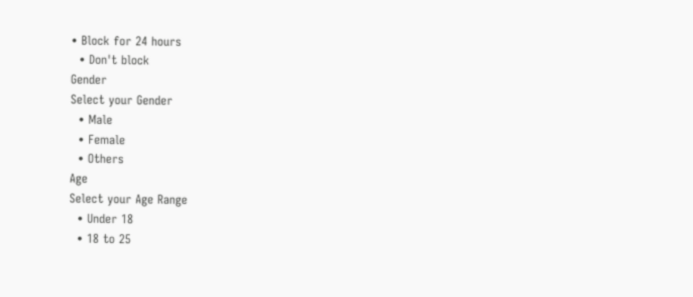• Block for 24 hours
  • Don't block
Gender
Select your Gender
  • Male
  • Female
  • Others
Age
Select your Age Range
  • Under 18
  • 18 to 25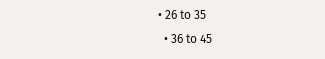• 26 to 35
  • 36 to 45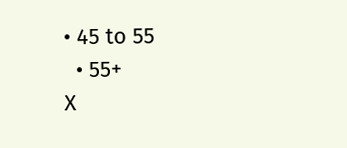• 45 to 55
  • 55+
X